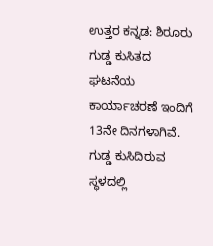ಉತ್ತರ ಕನ್ನಡ: ಶಿರೂರು ಗುಡ್ಡ ಕುಸಿತದ ಘಟನೆಯ ಕಾರ್ಯಾಚರಣೆ ಇಂದಿಗೆ 13ನೇ ದಿನಗಳಾಗಿವೆ. ಗುಡ್ಡ ಕುಸಿದಿರುವ ಸ್ಥಳದಲ್ಲಿ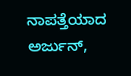ನಾಪತ್ತೆಯಾದ ಅರ್ಜುನ್,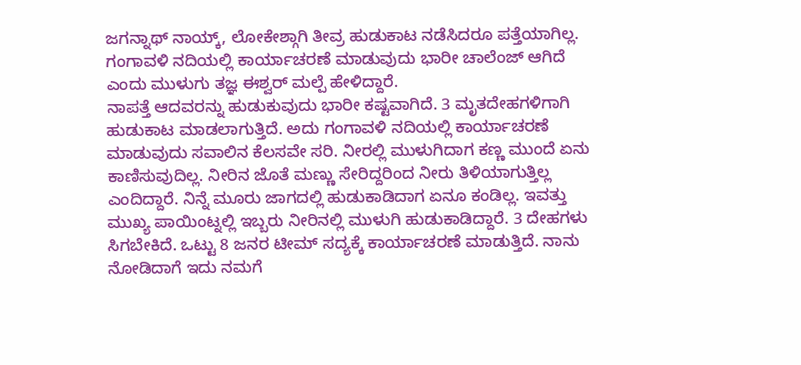ಜಗನ್ನಾಥ್ ನಾಯ್ಕ್, ಲೋಕೇಶ್ಗಾಗಿ ತೀವ್ರ ಹುಡುಕಾಟ ನಡೆಸಿದರೂ ಪತ್ತೆಯಾಗಿಲ್ಲ. ಗಂಗಾವಳಿ ನದಿಯಲ್ಲಿ ಕಾರ್ಯಾಚರಣೆ ಮಾಡುವುದು ಭಾರೀ ಚಾಲೆಂಜ್ ಆಗಿದೆ ಎಂದು ಮುಳುಗು ತಜ್ಞ ಈಶ್ವರ್ ಮಲ್ಪೆ ಹೇಳಿದ್ದಾರೆ.
ನಾಪತ್ತೆ ಆದವರನ್ನು ಹುಡುಕುವುದು ಭಾರೀ ಕಷ್ಟವಾಗಿದೆ. 3 ಮೃತದೇಹಗಳಿಗಾಗಿ ಹುಡುಕಾಟ ಮಾಡಲಾಗುತ್ತಿದೆ. ಅದು ಗಂಗಾವಳಿ ನದಿಯಲ್ಲಿ ಕಾರ್ಯಾಚರಣೆ ಮಾಡುವುದು ಸವಾಲಿನ ಕೆಲಸವೇ ಸರಿ. ನೀರಲ್ಲಿ ಮುಳುಗಿದಾಗ ಕಣ್ಣ ಮುಂದೆ ಏನು ಕಾಣಿಸುವುದಿಲ್ಲ. ನೀರಿನ ಜೊತೆ ಮಣ್ಣು ಸೇರಿದ್ದರಿಂದ ನೀರು ತಿಳಿಯಾಗುತ್ತಿಲ್ಲ ಎಂದಿದ್ದಾರೆ. ನಿನ್ನೆ ಮೂರು ಜಾಗದಲ್ಲಿ ಹುಡುಕಾಡಿದಾಗ ಏನೂ ಕಂಡಿಲ್ಲ. ಇವತ್ತು ಮುಖ್ಯ ಪಾಯಿಂಟ್ನಲ್ಲಿ ಇಬ್ಬರು ನೀರಿನಲ್ಲಿ ಮುಳುಗಿ ಹುಡುಕಾಡಿದ್ದಾರೆ. 3 ದೇಹಗಳು ಸಿಗಬೇಕಿದೆ. ಒಟ್ಟು 8 ಜನರ ಟೀಮ್ ಸದ್ಯಕ್ಕೆ ಕಾರ್ಯಾಚರಣೆ ಮಾಡುತ್ತಿದೆ. ನಾನು ನೋಡಿದಾಗೆ ಇದು ನಮಗೆ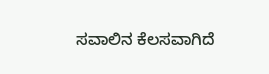ಸವಾಲಿನ ಕೆಲಸವಾಗಿದೆ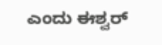ಎಂದು ಈಶ್ವರ್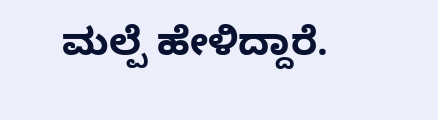ಮಲ್ಪೆ ಹೇಳಿದ್ದಾರೆ.